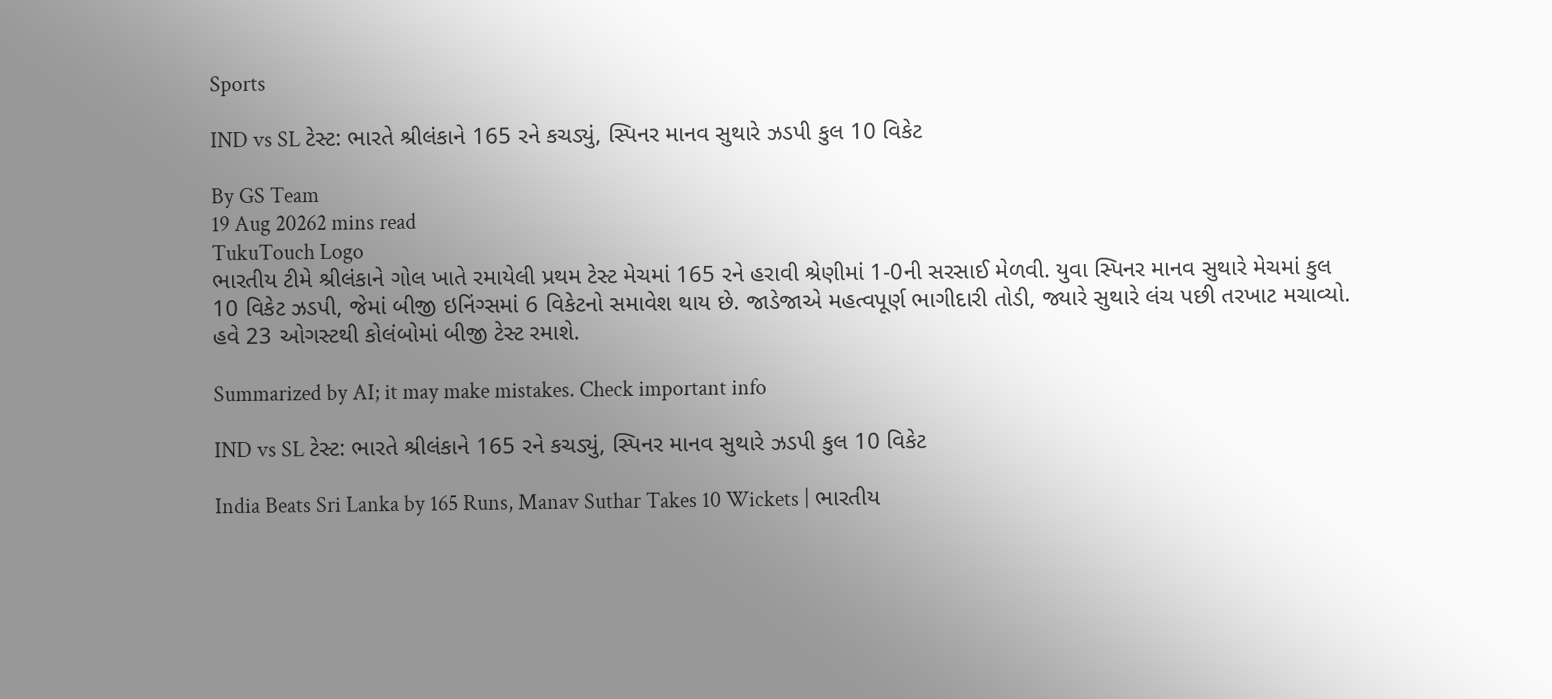Sports

IND vs SL ટેસ્ટ: ભારતે શ્રીલંકાને 165 રને કચડ્યું, સ્પિનર માનવ સુથારે ઝડપી કુલ 10 વિકેટ

By GS Team
19 Aug 20262 mins read
TukuTouch Logo
ભારતીય ટીમે શ્રીલંકાને ગોલ ખાતે રમાયેલી પ્રથમ ટેસ્ટ મેચમાં 165 રને હરાવી શ્રેણીમાં 1-0ની સરસાઈ મેળવી. યુવા સ્પિનર માનવ સુથારે મેચમાં કુલ 10 વિકેટ ઝડપી, જેમાં બીજી ઇનિંગ્સમાં 6 વિકેટનો સમાવેશ થાય છે. જાડેજાએ મહત્વપૂર્ણ ભાગીદારી તોડી, જ્યારે સુથારે લંચ પછી તરખાટ મચાવ્યો. હવે 23 ઓગસ્ટથી કોલંબોમાં બીજી ટેસ્ટ રમાશે.

Summarized by AI; it may make mistakes. Check important info

IND vs SL ટેસ્ટ: ભારતે શ્રીલંકાને 165 રને કચડ્યું, સ્પિનર માનવ સુથારે ઝડપી કુલ 10 વિકેટ

India Beats Sri Lanka by 165 Runs, Manav Suthar Takes 10 Wickets | ભારતીય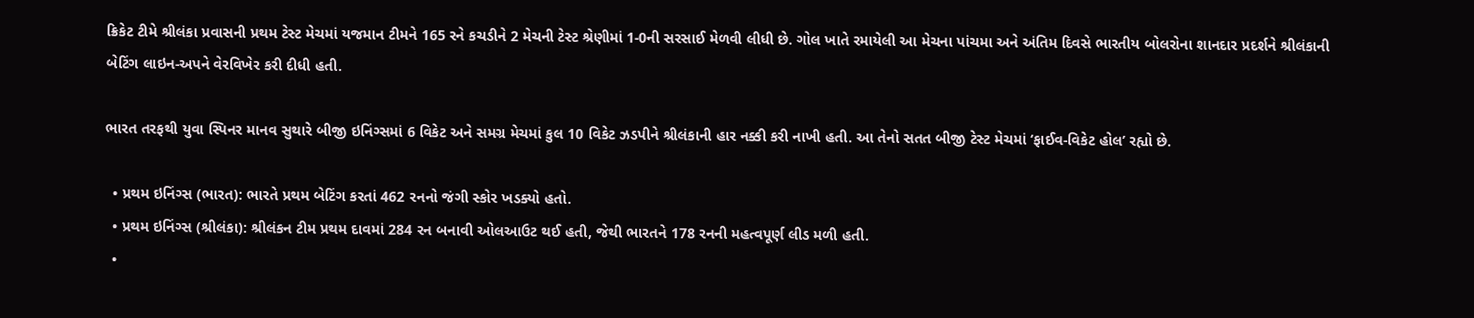ક્રિકેટ ટીમે શ્રીલંકા પ્રવાસની પ્રથમ ટેસ્ટ મેચમાં યજમાન ટીમને 165 રને કચડીને 2 મેચની ટેસ્ટ શ્રેણીમાં 1-0ની સરસાઈ મેળવી લીધી છે. ગોલ ખાતે રમાયેલી આ મેચના પાંચમા અને અંતિમ દિવસે ભારતીય બોલરોના શાનદાર પ્રદર્શને શ્રીલંકાની બેટિંગ લાઇન-અપને વેરવિખેર કરી દીધી હતી.

ભારત તરફથી યુવા સ્પિનર માનવ સુથારે બીજી ઇનિંગ્સમાં 6 વિકેટ અને સમગ્ર મેચમાં કુલ 10 વિકેટ ઝડપીને શ્રીલંકાની હાર નક્કી કરી નાખી હતી. આ તેનો સતત બીજી ટેસ્ટ મેચમાં ‘ફાઈવ-વિકેટ હોલ’ રહ્યો છે.

  • પ્રથમ ઇનિંગ્સ (ભારત): ભારતે પ્રથમ બેટિંગ કરતાં 462 રનનો જંગી સ્કોર ખડક્યો હતો.
  • પ્રથમ ઇનિંગ્સ (શ્રીલંકા): શ્રીલંકન ટીમ પ્રથમ દાવમાં 284 રન બનાવી ઓલઆઉટ થઈ હતી, જેથી ભારતને 178 રનની મહત્વપૂર્ણ લીડ મળી હતી.
  •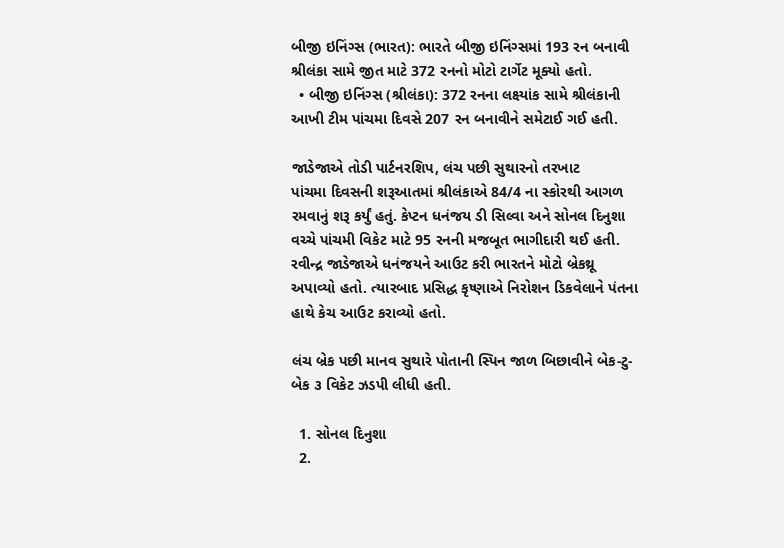બીજી ઇનિંગ્સ (ભારત): ભારતે બીજી ઇનિંગ્સમાં 193 રન બનાવી શ્રીલંકા સામે જીત માટે 372 રનનો મોટો ટાર્ગેટ મૂક્યો હતો.
  • બીજી ઇનિંગ્સ (શ્રીલંકા): 372 રનના લક્ષ્યાંક સામે શ્રીલંકાની આખી ટીમ પાંચમા દિવસે 207 રન બનાવીને સમેટાઈ ગઈ હતી.

જાડેજાએ તોડી પાર્ટનરશિપ, લંચ પછી સુથારનો તરખાટ
પાંચમા દિવસની શરૂઆતમાં શ્રીલંકાએ 84/4 ના સ્કોરથી આગળ રમવાનું શરૂ કર્યું હતું. કેપ્ટન ધનંજય ડી સિલ્વા અને સોનલ દિનુશા વચ્ચે પાંચમી વિકેટ માટે 95 રનની મજબૂત ભાગીદારી થઈ હતી. રવીન્દ્ર જાડેજાએ ધનંજયને આઉટ કરી ભારતને મોટો બ્રેકથ્રૂ અપાવ્યો હતો. ત્યારબાદ પ્રસિદ્ધ કૃષ્ણાએ નિરોશન ડિકવેલાને પંતના હાથે કેચ આઉટ કરાવ્યો હતો.

લંચ બ્રેક પછી માનવ સુથારે પોતાની સ્પિન જાળ બિછાવીને બેક-ટુ-બેક ૩ વિકેટ ઝડપી લીધી હતી.

  1. સોનલ દિનુશા
  2.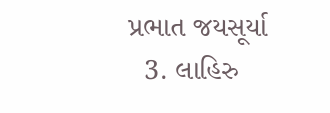પ્રભાત જયસૂર્યા
  3. લાહિરુ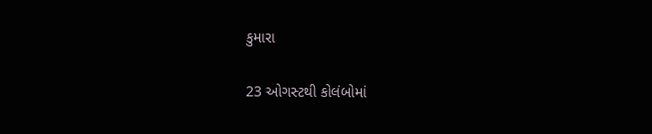કુમારા

23 ઓગસ્ટથી કોલંબોમાં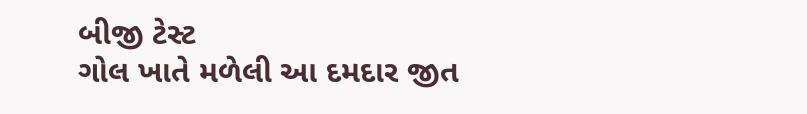બીજી ટેસ્ટ
ગોલ ખાતે મળેલી આ દમદાર જીત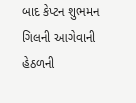બાદ કેપ્ટન શુભમન ગિલની આગેવાની હેઠળની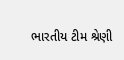ભારતીય ટીમ શ્રેણી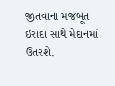જીતવાના મજબૂત ઇરાદા સાથે મેદાનમાં ઉતરશે.